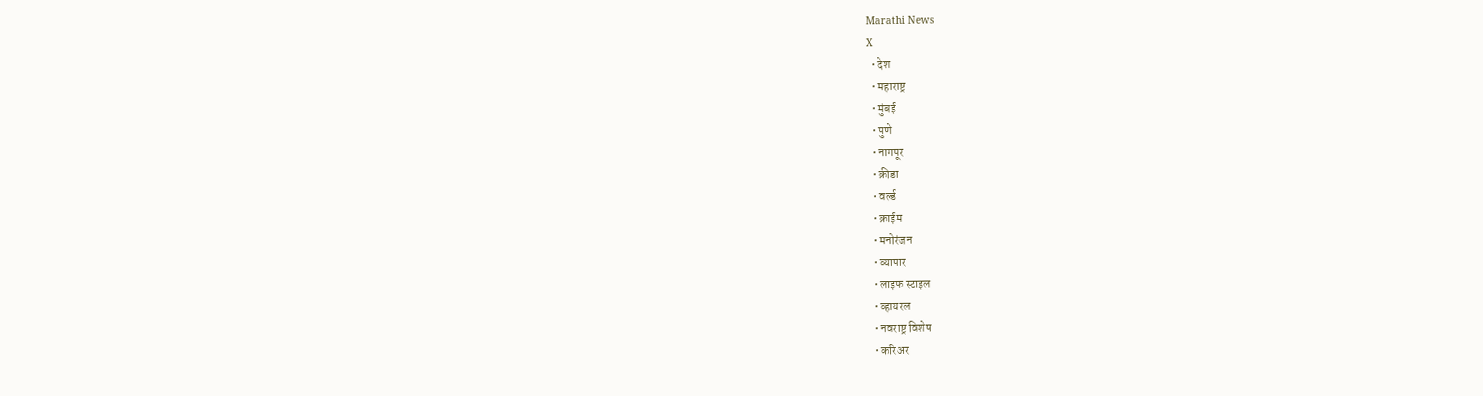Marathi News
X
  • देश
  • महाराष्ट्र
  • मुंबई
  • पुणे
  • नागपूर
  • क्रीडा
  • वर्ल्ड
  • क्राईम
  • मनोरंजन
  • व्यापार
  • लाइफ स्टाइल
  • व्हायरल
  • नवराष्ट्र विशेष
  • करिअर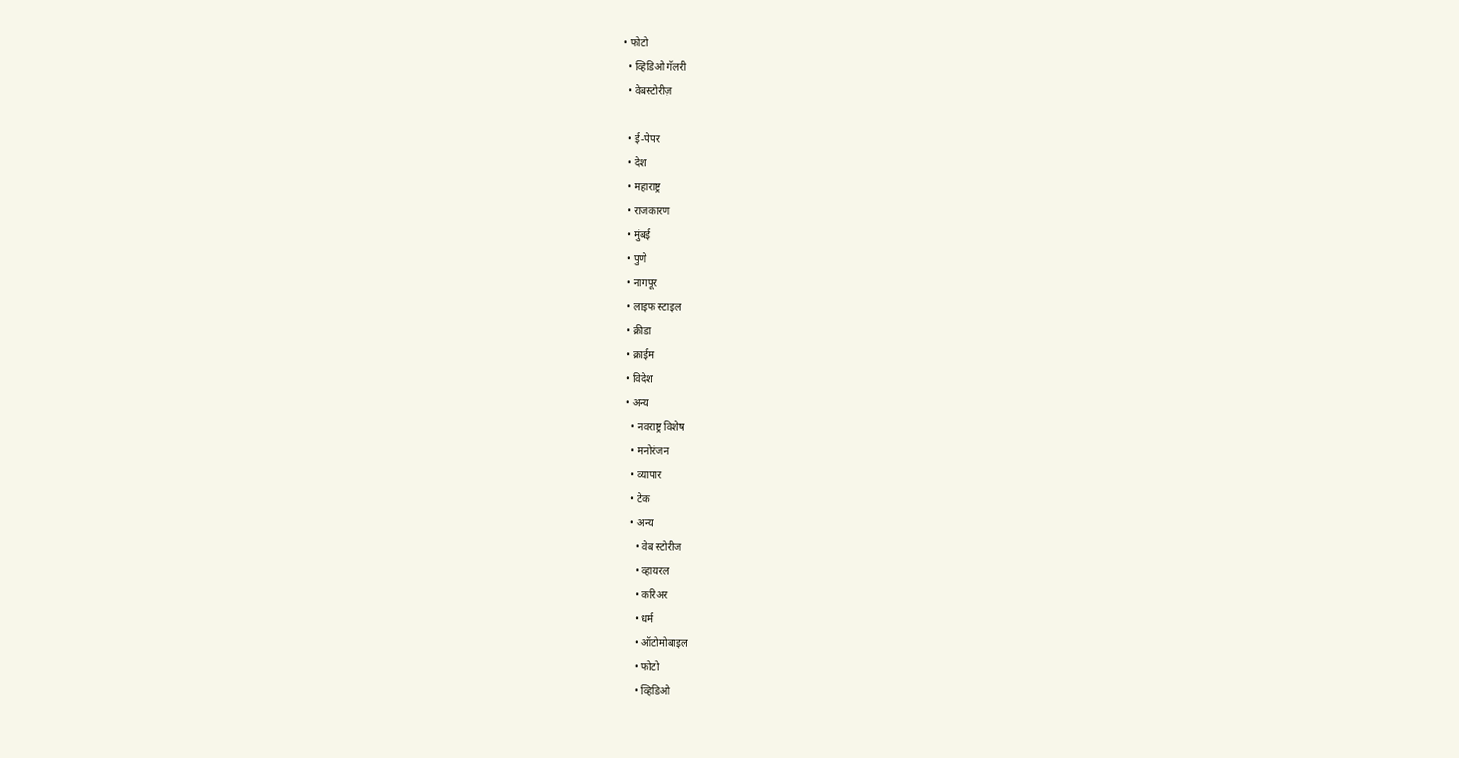• फोटो
  • व्हिडिओ गॅलरी
  • वेबस्टोरीज़

  • ई-पेपर
  • देश
  • महाराष्ट्र
  • राजकारण
  • मुंबई
  • पुणे
  • नागपूर
  • लाइफ स्टाइल
  • क्रीडा
  • क्राईम
  • विदेश
  • अन्य
    • नवराष्ट्र विशेष
    • मनोरंजन
    • व्यापार
    • टेक
    • अन्य
      • वेब स्टोरीज
      • व्हायरल
      • करिअर
      • धर्म
      • ऑटोमोबाइल
      • फोटो
      • व्हिडिओ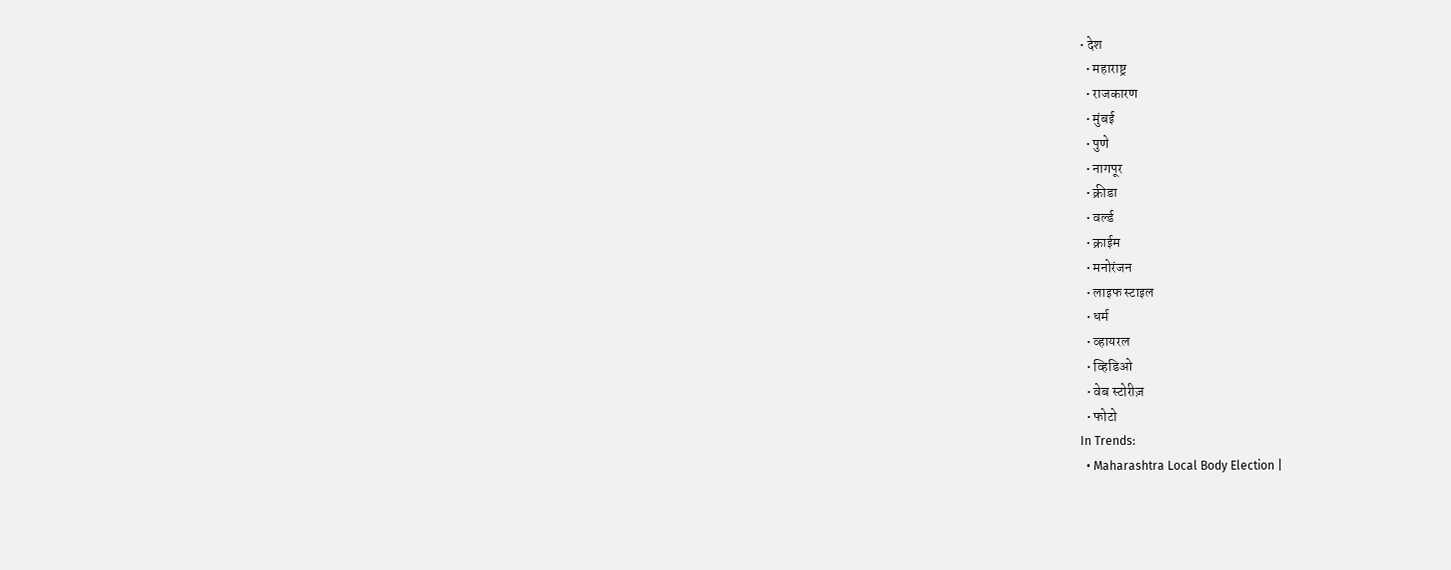• देश
  • महाराष्ट्र
  • राजकारण
  • मुंबई
  • पुणे
  • नागपूर
  • क्रीडा
  • वर्ल्ड
  • क्राईम
  • मनोरंजन
  • लाइफ स्टाइल
  • धर्म
  • व्हायरल
  • व्हिडिओ
  • वेब स्टोरीज़
  • फोटो
In Trends:
  • Maharashtra Local Body Election |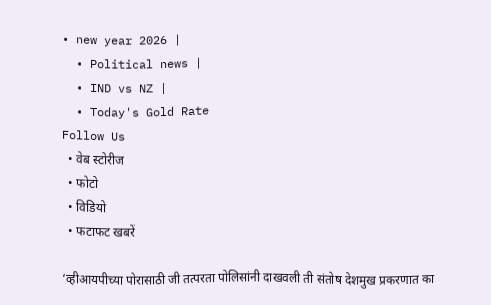• new year 2026 |
  • Political news |
  • IND vs NZ |
  • Today's Gold Rate
Follow Us
  • वेब स्टोरीज
  • फोटो
  • विडियो
  • फटाफट खबरें

‘व्हीआयपीच्या पोरासाठी जी तत्परता पोलिसांनी दाखवली ती संतोष देशमुख प्रकरणात का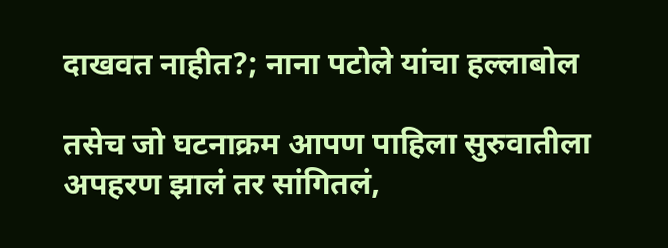दाखवत नाहीत?; नाना पटोले यांचा हल्लाबोल

तसेच जो घटनाक्रम आपण पाहिला सुरुवातीला अपहरण झालं तर सांगितलं,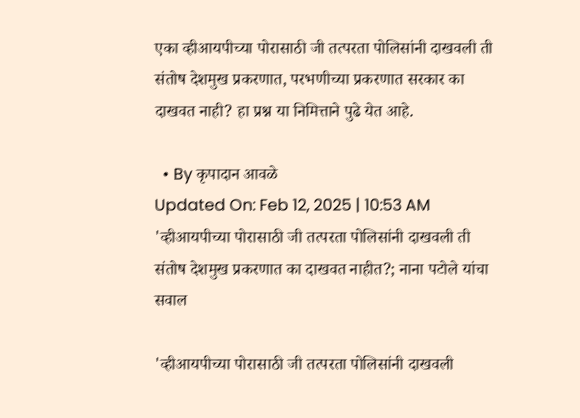एका व्हीआयपीच्या पोरासाठी जी तत्परता पोलिसांनी दाखवली ती संतोष देशमुख प्रकरणात, परभणीच्या प्रकरणात सरकार का दाखवत नाही? हा प्रश्न या निमित्ताने पुढे येत आहे.

  • By कृपादान आवळे
Updated On: Feb 12, 2025 | 10:53 AM
'व्हीआयपीच्या पोरासाठी जी तत्परता पोलिसांनी दाखवली ती संतोष देशमुख प्रकरणात का दाखवत नाहीत?; नाना पटोले यांचा सवाल

'व्हीआयपीच्या पोरासाठी जी तत्परता पोलिसांनी दाखवली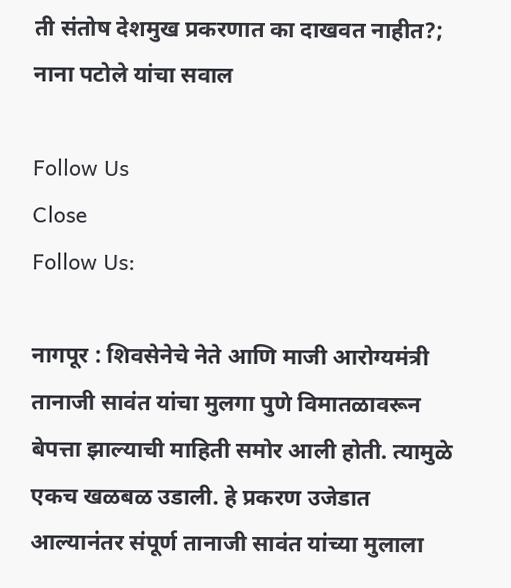ती संतोष देशमुख प्रकरणात का दाखवत नाहीत?; नाना पटोले यांचा सवाल

Follow Us
Close
Follow Us:

नागपूर : शिवसेनेचे नेते आणि माजी आरोग्यमंत्री तानाजी सावंत यांचा मुलगा पुणे विमातळावरून बेपत्ता झाल्याची माहिती समोर आली होती. त्यामुळे एकच खळबळ उडाली. हे प्रकरण उजेडात आल्यानंतर संपूर्ण तानाजी सावंत यांच्या मुलाला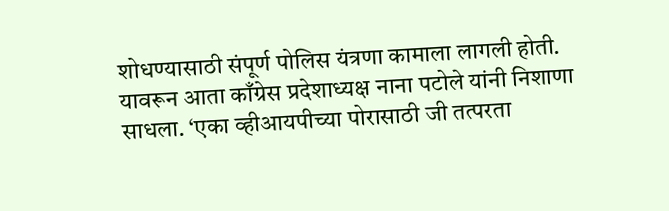शोधण्यासाठी संपूर्ण पोलिस यंत्रणा कामाला लागली होती. यावरून आता काँग्रेस प्रदेशाध्यक्ष नाना पटोले यांनी निशाणा साधला. ‘एका व्हीआयपीच्या पोरासाठी जी तत्परता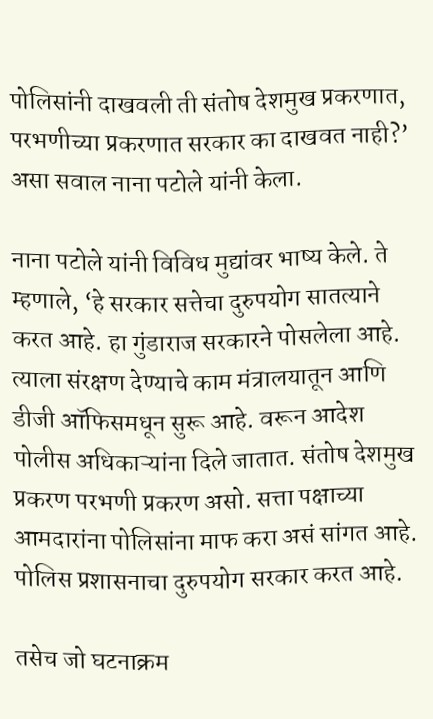पोलिसांनी दाखवली ती संतोष देशमुख प्रकरणात, परभणीच्या प्रकरणात सरकार का दाखवत नाही?’ असा सवाल नाना पटोले यांनी केला.

नाना पटोले यांनी विविध मुद्यांवर भाष्य केले. ते म्हणाले, ‘हे सरकार सत्तेचा दुरुपयोग सातत्याने करत आहे. हा गुंडाराज सरकारने पोसलेला आहे. त्याला संरक्षण देण्याचे काम मंत्रालयातून आणि डीजी ऑफिसमधून सुरू आहे. वरून आदेश पोलीस अधिकाऱ्यांना दिले जातात. संतोष देशमुख प्रकरण परभणी प्रकरण असो. सत्ता पक्षाच्या आमदारांना पोलिसांना माफ करा असं सांगत आहे. पोलिस प्रशासनाचा दुरुपयोग सरकार करत आहे.

तसेच जो घटनाक्रम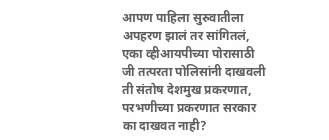आपण पाहिला सुरुवातीला अपहरण झालं तर सांगितलं, एका व्हीआयपीच्या पोरासाठी जी तत्परता पोलिसांनी दाखवली ती संतोष देशमुख प्रकरणात, परभणीच्या प्रकरणात सरकार का दाखवत नाही?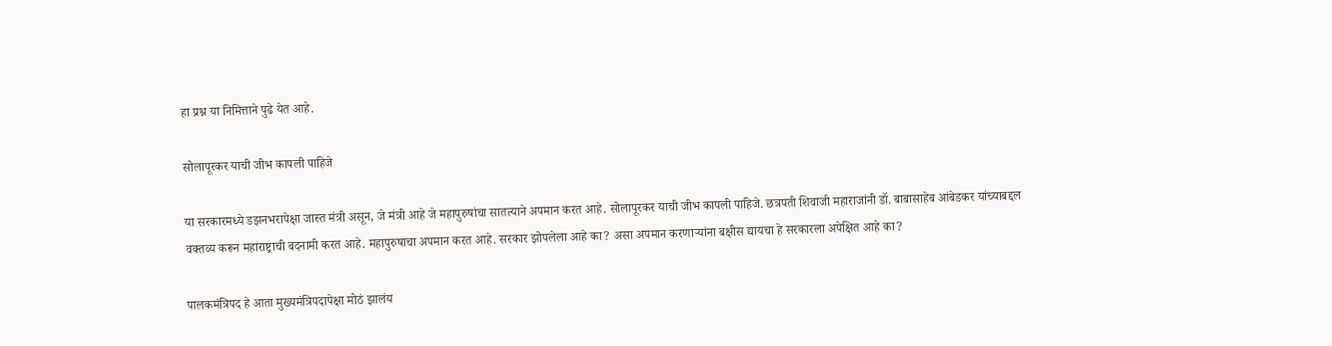हा प्रश्न या निमित्ताने पुढे येत आहे.

सोलापूरकर याची जीभ कापली पाहिजे

या सरकारमध्ये डझनभरापेक्षा जास्त मंत्री असून, जे मंत्री आहे जे महापुरुषांचा सातत्याने अपमान करत आहे. सोलापूरकर याची जीभ कापली पाहिजे. छत्रपती शिवाजी महाराजांनी डॉ. बाबासाहेब आंबेडकर यांच्याबद्दल वक्तव्य करून महाराष्ट्राची बदनामी करत आहे. महापुरुषाचा अपमान करत आहे. सरकार झोपलेला आहे का? असा अपमान करणाऱ्यांना बक्षीस द्यायचा हे सरकारला अपेक्षित आहे का?

पालकमंत्रिपद हे आता मुख्यमंत्रिपदापेक्षा मोठं झालंय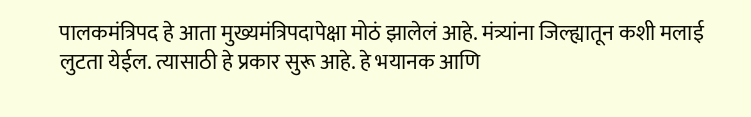पालकमंत्रिपद हे आता मुख्यमंत्रिपदापेक्षा मोठं झालेलं आहे. मंत्र्यांना जिल्ह्यातून कशी मलाई लुटता येईल. त्यासाठी हे प्रकार सुरू आहे. हे भयानक आणि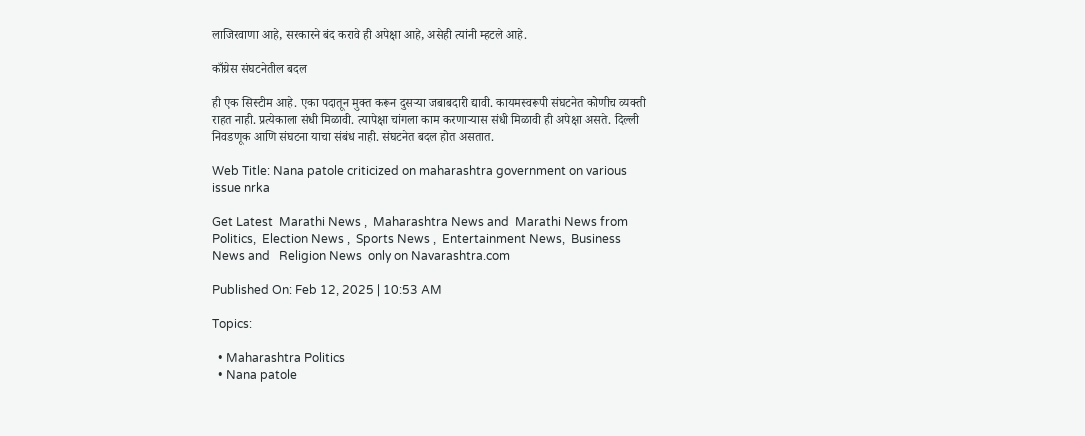लाजिरवाणा आहे, सरकारने बंद करावे ही अपेक्षा आहे, असेही त्यांनी म्हटले आहे.

काँग्रेस संघटनेतील बदल

ही एक सिस्टीम आहे. एका पदातून मुक्त करून दुसऱ्या जबाबदारी द्यावी. कायमस्वरूपी संघटनेत कोणीच व्यक्ती राहत नाही. प्रत्येकाला संधी मिळावी. त्यापेक्षा चांगला काम करणाऱ्यास संधी मिळावी ही अपेक्षा असते. दिल्ली निवडणूक आणि संघटना याचा संबंध नाही. संघटनेत बदल होत असतात.

Web Title: Nana patole criticized on maharashtra government on various issue nrka

Get Latest  Marathi News ,  Maharashtra News and  Marathi News from Politics,  Election News ,  Sports News ,  Entertainment News,  Business News and   Religion News  only on Navarashtra.com

Published On: Feb 12, 2025 | 10:53 AM

Topics:

  • Maharashtra Politics
  • Nana patole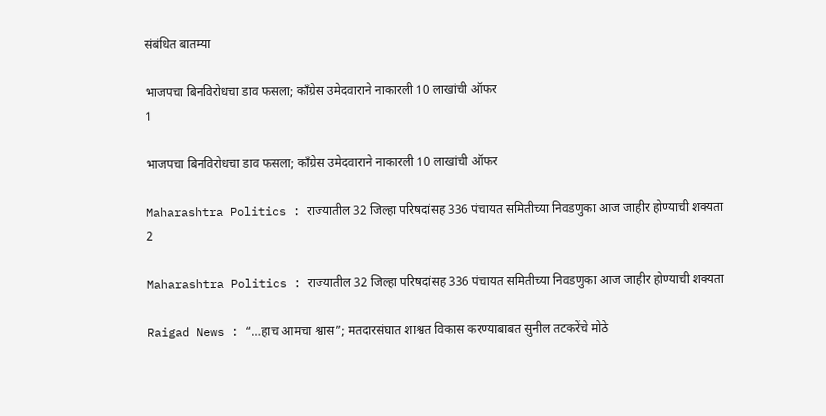संबंधित बातम्या

भाजपचा बिनविरोधचा डाव फसला; काँग्रेस उमेदवाराने नाकारली 10 लाखांची ऑफर
1

भाजपचा बिनविरोधचा डाव फसला; काँग्रेस उमेदवाराने नाकारली 10 लाखांची ऑफर

Maharashtra Politics : राज्यातील 32 जिल्हा परिषदांसह 336 पंचायत समितीच्या निवडणुका आज जाहीर होण्याची शक्यता
2

Maharashtra Politics : राज्यातील 32 जिल्हा परिषदांसह 336 पंचायत समितीच्या निवडणुका आज जाहीर होण्याची शक्यता

Raigad News : “…हाच आमचा श्वास”; मतदारसंघात शाश्वत विकास करण्याबाबत सुनील तटकरेंचे मोठे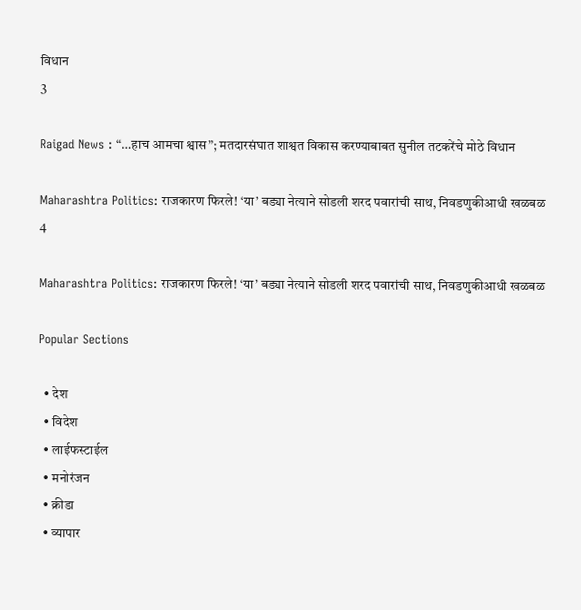विधान
3

Raigad News : “…हाच आमचा श्वास”; मतदारसंघात शाश्वत विकास करण्याबाबत सुनील तटकरेंचे मोठे विधान

Maharashtra Politics: राजकारण फिरले! ‘या’ बड्या नेत्याने सोडली शरद पवारांची साथ, निवडणुकीआधी खळबळ
4

Maharashtra Politics: राजकारण फिरले! ‘या’ बड्या नेत्याने सोडली शरद पवारांची साथ, निवडणुकीआधी खळबळ

Popular Sections

  • देश
  • विदेश
  • लाईफस्टाईल
  • मनोरंजन
  • क्रीडा
  • व्यापार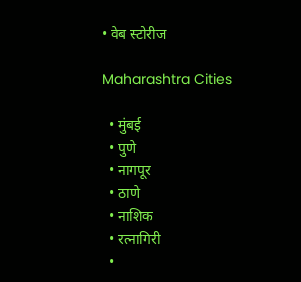• वेब स्टोरीज

Maharashtra Cities

  • मुंबई
  • पुणे
  • नागपूर
  • ठाणे
  • नाशिक
  • रत्नागिरी
  •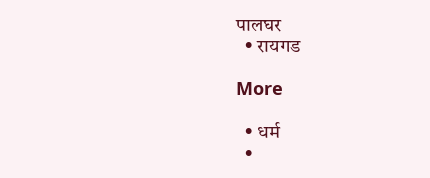पालघर
  • रायगड

More

  • धर्म
  •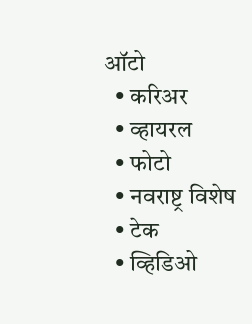ऑटो
  • करिअर
  • व्हायरल
  • फोटो
  • नवराष्ट्र विशेष
  • टेक
  • व्हिडिओ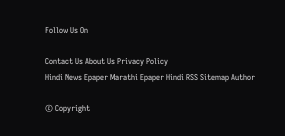Follow Us On

Contact Us About Us Privacy Policy
Hindi News Epaper Marathi Epaper Hindi RSS Sitemap Author

© Copyright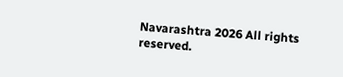Navarashtra 2026 All rights reserved.